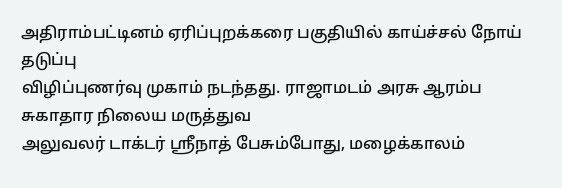அதிராம்பட்டினம் ஏரிப்புறக்கரை பகுதியில் காய்ச்சல் நோய் தடுப்பு
விழிப்புணர்வு முகாம் நடந்தது. ராஜாமடம் அரசு ஆரம்ப சுகாதார நிலைய மருத்துவ
அலுவலர் டாக்டர் ஸ்ரீநாத் பேசும்போது, மழைக்காலம்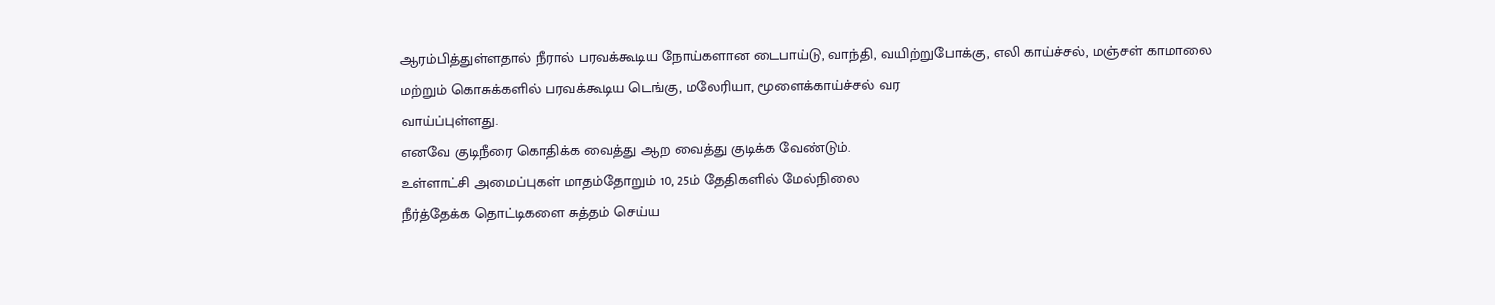ஆரம்பித்துள்ளதால் நீரால் பரவக்கூடிய நோய்களான டைபாய்டு, வாந்தி, வயிற்றுபோக்கு, எலி காய்ச்சல், மஞ்சள் காமாலை
மற்றும் கொசுக்களில் பரவக்கூடிய டெங்கு, மலேரியா, மூளைக்காய்ச்சல் வர
வாய்ப்புள்ளது.
எனவே குடிநீரை கொதிக்க வைத்து ஆற வைத்து குடிக்க வேண்டும்.
உள்ளாட்சி அமைப்புகள் மாதம்தோறும் 10, 25ம் தேதிகளில் மேல்நிலை
நீர்த்தேக்க தொட்டிகளை சுத்தம் செய்ய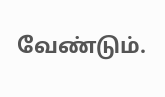வேண்டும்.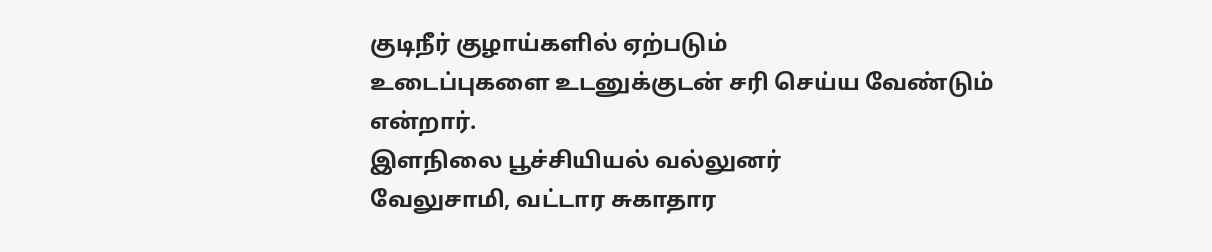குடிநீர் குழாய்களில் ஏற்படும்
உடைப்புகளை உடனுக்குடன் சரி செய்ய வேண்டும் என்றார்.
இளநிலை பூச்சியியல் வல்லுனர்
வேலுசாமி, வட்டார சுகாதார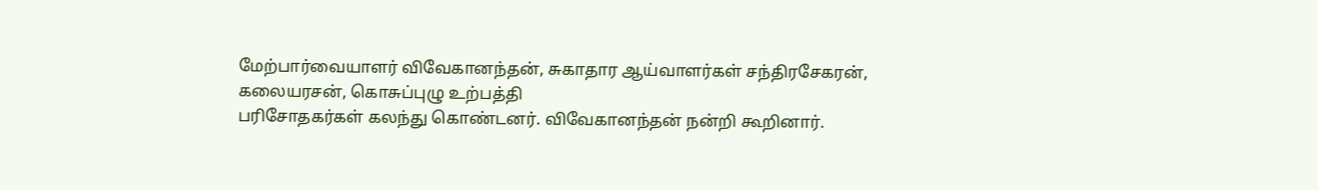மேற்பார்வையாளர் விவேகானந்தன், சுகாதார ஆய்வாளர்கள் சந்திரசேகரன், கலையரசன், கொசுப்புழு உற்பத்தி
பரிசோதகர்கள் கலந்து கொண்டனர். விவேகானந்தன் நன்றி கூறினார்.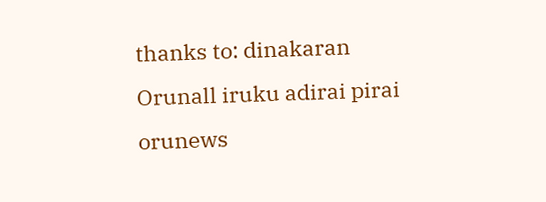thanks to: dinakaran
Orunall iruku adirai pirai orunews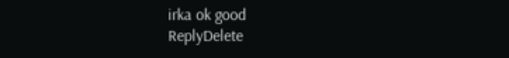irka ok good
ReplyDelete